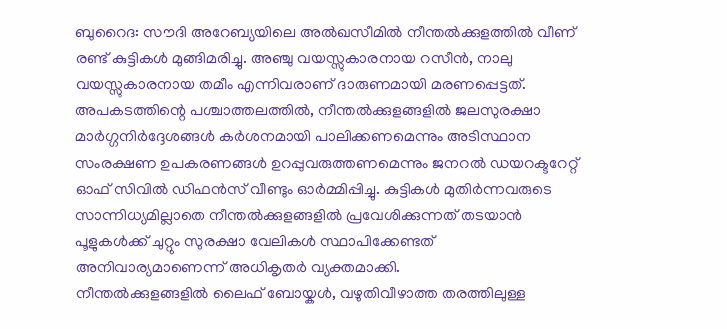ബുറൈദ: സൗദി അറേബ്യയിലെ അൽഖസീമിൽ നീന്തൽക്കുളത്തിൽ വീണ് രണ്ട് കുട്ടികൾ മുങ്ങിമരിച്ചു. അഞ്ചു വയസ്സുകാരനായ റസീൻ, നാലു വയസ്സുകാരനായ തമീം എന്നിവരാണ് ദാരുണമായി മരണപ്പെട്ടത്.
അപകടത്തിന്റെ പശ്ചാത്തലത്തിൽ, നീന്തൽക്കുളങ്ങളിൽ ജലസുരക്ഷാ മാർഗ്ഗനിർദ്ദേശങ്ങൾ കർശനമായി പാലിക്കണമെന്നും അടിസ്ഥാന സംരക്ഷണ ഉപകരണങ്ങൾ ഉറപ്പുവരുത്തണമെന്നും ജനറൽ ഡയറക്ടറേറ്റ് ഓഫ് സിവിൽ ഡിഫൻസ് വീണ്ടും ഓർമ്മിപ്പിച്ചു. കുട്ടികൾ മുതിർന്നവരുടെ സാന്നിധ്യമില്ലാതെ നീന്തൽക്കുളങ്ങളിൽ പ്രവേശിക്കുന്നത് തടയാൻ പൂളുകൾക്ക് ചുറ്റും സുരക്ഷാ വേലികൾ സ്ഥാപിക്കേണ്ടത് അനിവാര്യമാണെന്ന് അധികൃതർ വ്യക്തമാക്കി.
നീന്തൽക്കുളങ്ങളിൽ ലൈഫ് ബോയ്കൾ, വഴുതിവീഴാത്ത തരത്തിലുള്ള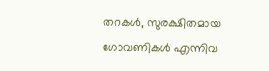തറകൾ, സുരക്ഷിതമായ ഗോവണികൾ എന്നിവ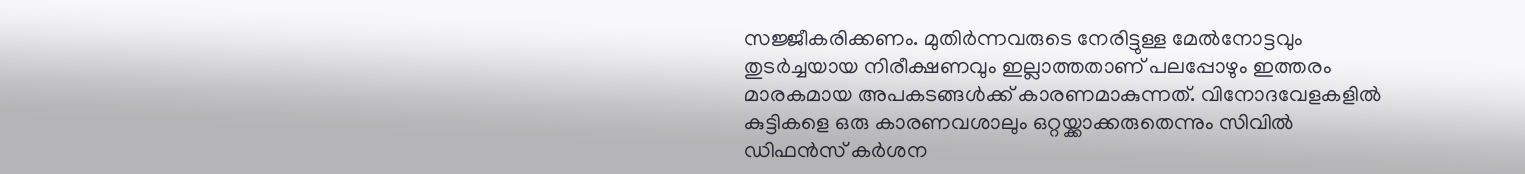സജ്ജീകരിക്കണം. മുതിർന്നവരുടെ നേരിട്ടുള്ള മേൽനോട്ടവും തുടർച്ചയായ നിരീക്ഷണവും ഇല്ലാത്തതാണ് പലപ്പോഴും ഇത്തരം മാരകമായ അപകടങ്ങൾക്ക് കാരണമാകുന്നത്. വിനോദവേളകളിൽ കുട്ടികളെ ഒരു കാരണവശാലും ഒറ്റയ്ക്കാക്കരുതെന്നും സിവിൽ ഡിഫൻസ് കർശന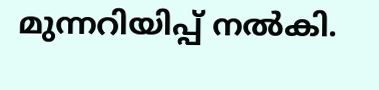മുന്നറിയിപ്പ് നൽകി.